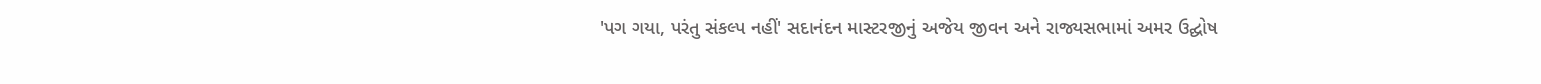'પગ ગયા, પરંતુ સંકલ્પ નહીં' સદાનંદન માસ્ટરજીનું અજેય જીવન અને રાજ્યસભામાં અમર ઉદ્ઘોષ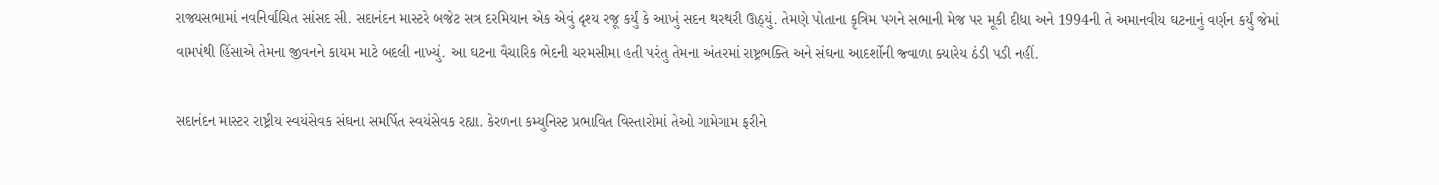રાજ્યસભામાં નવનિર્વાચિત સાંસદ સી. સદાનંદન માસ્ટરે બજેટ સત્ર દરમિયાન એક એવું દૃશ્ય રજૂ કર્યું કે આખું સદન થરથરી ઊઠ્યું. તેમણે પોતાના કૃત્રિમ પગને સભાની મેજ પર મૂકી દીધા અને 1994ની તે અમાનવીય ઘટનાનું વર્ણન કર્યું જેમાં વામપંથી હિંસાએ તેમના જીવનને કાયમ માટે બદલી નાખ્યું. આ ઘટના વૈચારિક ભેદની ચરમસીમા હતી પરંતુ તેમના અંતરમાં રાષ્ટ્રભક્તિ અને સંઘના આદર્શોની જ્વાળા ક્યારેય ઠંડી પડી નહીં.

સદાનંદન માસ્ટર રાષ્ટ્રીય સ્વયંસેવક સંઘના સમર્પિત સ્વયંસેવક રહ્યા. કેરળના કમ્યુનિસ્ટ પ્રભાવિત વિસ્તારોમાં તેઓ ગામેગામ ફરીને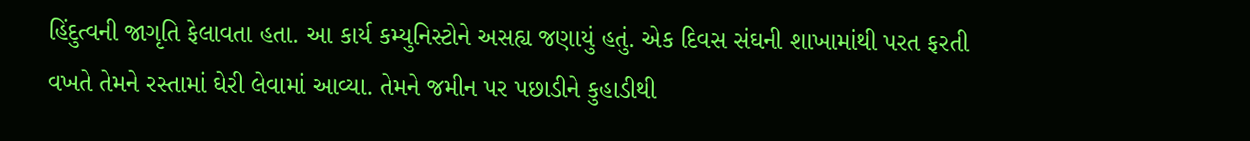હિંદુત્વની જાગૃતિ ફેલાવતા હતા. આ કાર્ય કમ્યુનિસ્ટોને અસહ્ય જણાયું હતું. એક દિવસ સંઘની શાખામાંથી પરત ફરતી વખતે તેમને રસ્તામાં ઘેરી લેવામાં આવ્યા. તેમને જમીન પર પછાડીને કુહાડીથી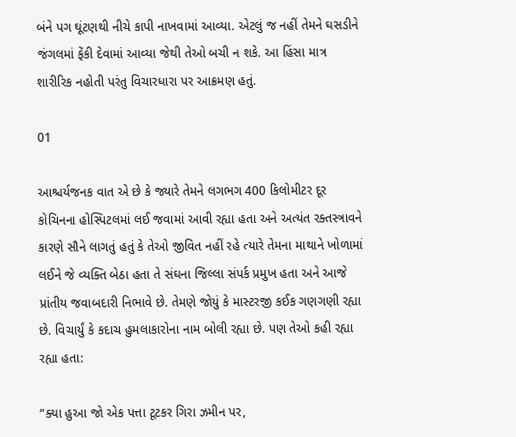બંને પગ ઘૂંટણથી નીચે કાપી નાખવામાં આવ્યા. એટલું જ નહીં તેમને ઘસડીને જંગલમાં ફેંકી દેવામાં આવ્યા જેથી તેઓ બચી ન શકે. આ હિંસા માત્ર શારીરિક નહોતી પરંતુ વિચારધારા પર આક્રમણ હતું.

01

આશ્ચર્યજનક વાત એ છે કે જ્યારે તેમને લગભગ 400 કિલોમીટર દૂર કોચિનના હોસ્પિટલમાં લઈ જવામાં આવી રહ્યા હતા અને અત્યંત રક્તસ્ત્રાવને કારણે સૌને લાગતું હતું કે તેઓ જીવિત નહીં રહે ત્યારે તેમના માથાને ખોળામાં લઈને જે વ્યક્તિ બેઠા હતા તે સંઘના જિલ્લા સંપર્ક પ્રમુખ હતા અને આજે પ્રાંતીય જવાબદારી નિભાવે છે. તેમણે જોયું કે માસ્ટરજી કઈક ગણગણી રહ્યા છે. વિચાર્યું કે કદાચ હુમલાકારોના નામ બોલી રહ્યા છે. પણ તેઓ કહી રહ્યા રહ્યા હતા:

“ક્યા હુઆ જો એક પત્તા ટૂટકર ગિરા ઝમીન પર,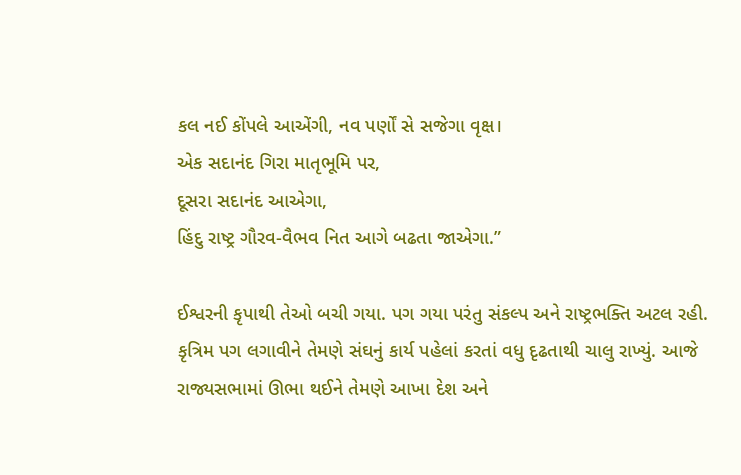કલ નઈ કોંપલે આએંગી, નવ પર્ણોં સે સજેગા વૃક્ષ।
એક સદાનંદ ગિરા માતૃભૂમિ પર,
દૂસરા સદાનંદ આએગા,
હિંદુ રાષ્ટ્ર ગૌરવ-વૈભવ નિત આગે બઢતા જાએગા.”

ઈશ્વરની કૃપાથી તેઓ બચી ગયા. પગ ગયા પરંતુ સંકલ્પ અને રાષ્ટ્રભક્તિ અટલ રહી. કૃત્રિમ પગ લગાવીને તેમણે સંઘનું કાર્ય પહેલાં કરતાં વધુ દૃઢતાથી ચાલુ રાખ્યું. આજે રાજ્યસભામાં ઊભા થઈને તેમણે આખા દેશ અને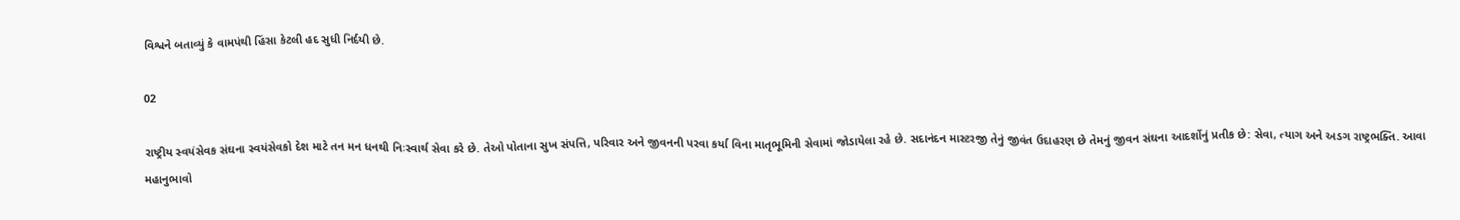વિશ્વને બતાવ્યું કે વામપંથી હિંસા કેટલી હદ સુધી નિર્દયી છે.

02

રાષ્ટ્રીય સ્વયંસેવક સંઘના સ્વયંસેવકો દેશ માટે તન મન ધનથી નિઃસ્વાર્થ સેવા કરે છે. તેઓ પોતાના સુખ સંપત્તિ, પરિવાર અને જીવનની પરવા કર્યા વિના માતૃભૂમિની સેવામાં જોડાયેલા રહે છે. સદાનંદન માસ્ટરજી તેનું જીવંત ઉદાહરણ છે તેમનું જીવન સંઘના આદર્શોનું પ્રતીક છે: સેવા, ત્યાગ અને અડગ રાષ્ટ્રભક્તિ. આવા મહાનુભાવો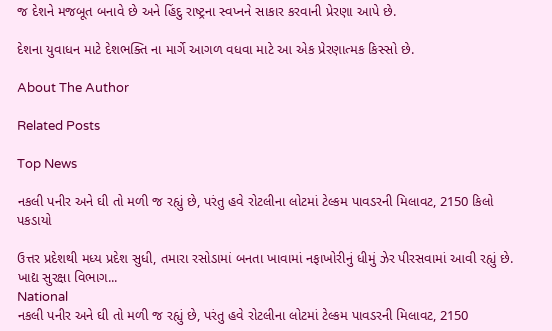જ દેશને મજબૂત બનાવે છે અને હિંદુ રાષ્ટ્રના સ્વપ્નને સાકાર કરવાની પ્રેરણા આપે છે.

દેશના યુવાધન માટે દેશભક્તિ ના માર્ગે આગળ વધવા માટે આ એક પ્રેરણાત્મક કિસ્સો છે.

About The Author

Related Posts

Top News

નકલી પનીર અને ઘી તો મળી જ રહ્યું છે, પરંતુ હવે રોટલીના લોટમાં ટેલ્કમ પાવડરની મિલાવટ, 2150 કિલો પકડાયો

ઉત્તર પ્રદેશથી મધ્ય પ્રદેશ સુધી, તમારા રસોડામાં બનતા ખાવામાં નફાખોરીનું ધીમું ઝેર પીરસવામાં આવી રહ્યું છે. ખાદ્ય સુરક્ષા વિભાગ...
National
નકલી પનીર અને ઘી તો મળી જ રહ્યું છે, પરંતુ હવે રોટલીના લોટમાં ટેલ્કમ પાવડરની મિલાવટ, 2150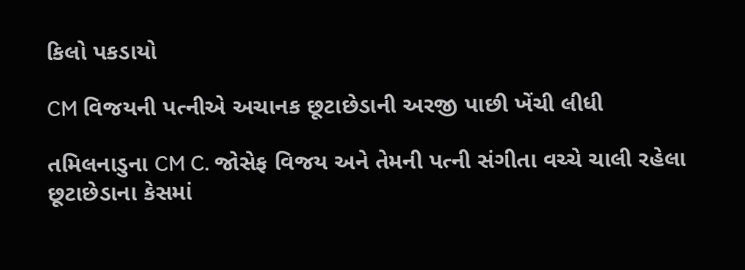કિલો પકડાયો

CM વિજયની પત્નીએ અચાનક છૂટાછેડાની અરજી પાછી ખેંચી લીધી

તમિલનાડુના CM C. જોસેફ વિજય અને તેમની પત્ની સંગીતા વચ્ચે ચાલી રહેલા છૂટાછેડાના કેસમાં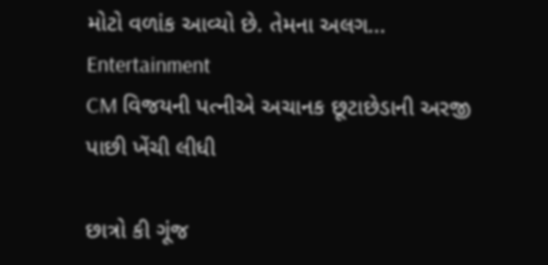મોટો વળાંક આવ્યો છે. તેમના અલગ...
Entertainment
CM વિજયની પત્નીએ અચાનક છૂટાછેડાની અરજી પાછી ખેંચી લીધી

છાત્રો કી ગૂંજ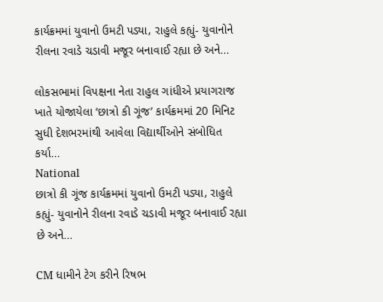કાર્યક્રમમાં યુવાનો ઉમટી પડ્યા, રાહુલે કહ્યું- યુવાનોને રીલના રવાડે ચડાવી મજૂર બનાવાઈ રહ્યા છે અને...

લોકસભામાં વિપક્ષના નેતા રાહુલ ગાંધીએ પ્રયાગરાજ ખાતે યોજાયેલા ‘છાત્રો કી ગૂંજ’ કાર્યક્રમમાં 20 મિનિટ સુધી દેશભરમાંથી આવેલા વિદ્યાર્થીઓને સંબોધિત કર્યા...
National
છાત્રો કી ગૂંજ કાર્યક્રમમાં યુવાનો ઉમટી પડ્યા, રાહુલે કહ્યું- યુવાનોને રીલના રવાડે ચડાવી મજૂર બનાવાઈ રહ્યા છે અને...

CM ધામીને ટેગ કરીને રિષભ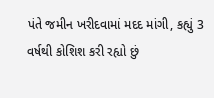પંતે જમીન ખરીદવામાં મદદ માંગી, કહ્યું 3 વર્ષથી કોશિશ કરી રહ્યો છું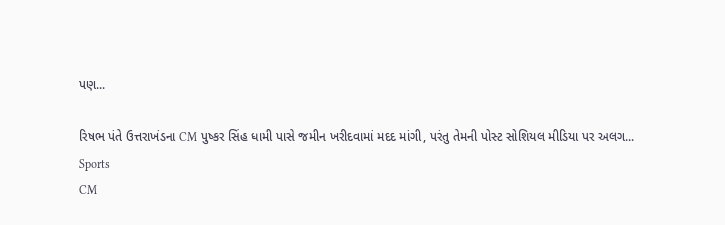પણ...

રિષભ પંતે ઉત્તરાખંડના CM પુષ્કર સિંહ ધામી પાસે જમીન ખરીદવામાં મદદ માંગી, પરંતુ તેમની પોસ્ટ સોશિયલ મીડિયા પર અલગ...
Sports
CM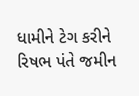ધામીને ટેગ કરીને રિષભ પંતે જમીન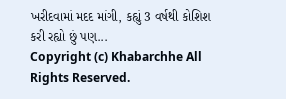ખરીદવામાં મદદ માંગી, કહ્યું 3 વર્ષથી કોશિશ કરી રહ્યો છું પણ...
Copyright (c) Khabarchhe All Rights Reserved.